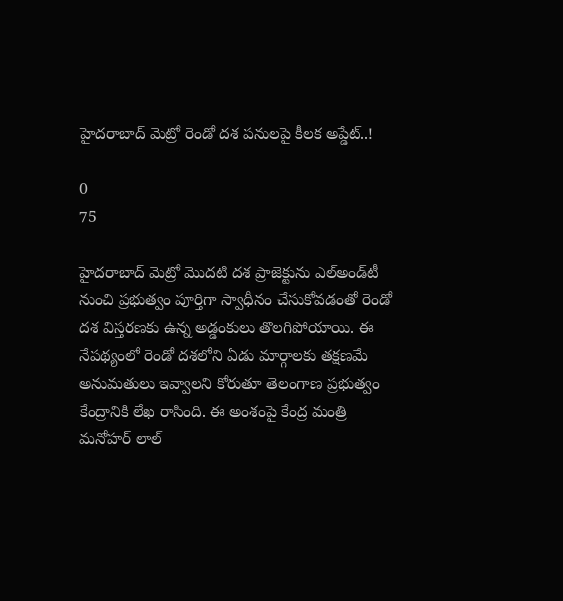హైదరాబాద్ మెట్రో రెండో దశ పనులపై కీలక అప్డేట్..!

0
75

హైదరాబాద్ మెట్రో మొదటి దశ ప్రాజెక్టును ఎల్‌అండ్‌టీ నుంచి ప్రభుత్వం పూర్తిగా స్వాధీనం చేసుకోవడంతో రెండో దశ విస్తరణకు ఉన్న అడ్డంకులు తొలగిపోయాయి. ఈ నేపథ్యంలో రెండో దశలోని ఏడు మార్గాలకు తక్షణమే అనుమతులు ఇవ్వాలని కోరుతూ తెలంగాణ ప్రభుత్వం కేంద్రానికి లేఖ రాసింది. ఈ అంశంపై కేంద్ర మంత్రి మనోహర్ లాల్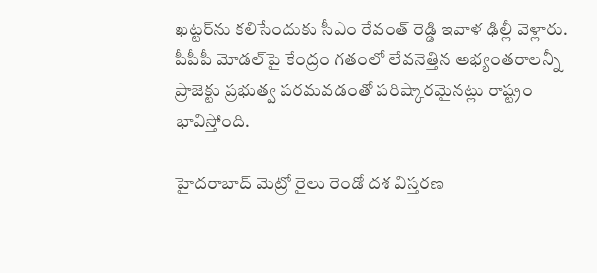ఖట్టర్‌ను కలిసేందుకు సీఎం రేవంత్ రెడ్డి ఇవాళ ఢిల్లీ వెళ్లారు. పీపీపీ మోడల్‌పై కేంద్రం గతంలో లేవనెత్తిన అభ్యంతరాలన్నీ ప్రాజెక్టు ప్రభుత్వ పరమవడంతో పరిష్కారమైనట్లు రాష్ట్రం భావిస్తోంది.

హైదరాబాద్ మెట్రో రైలు రెండో దశ విస్తరణ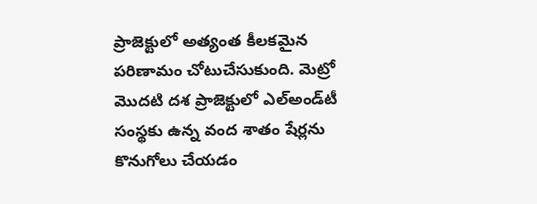ప్రాజెక్టులో అత్యంత కీలకమైన పరిణామం చోటుచేసుకుంది. మెట్రో మొదటి దశ ప్రాజెక్టులో ఎల్‌అండ్‌టీ సంస్థకు ఉన్న వంద శాతం షేర్లను కొనుగోలు చేయడం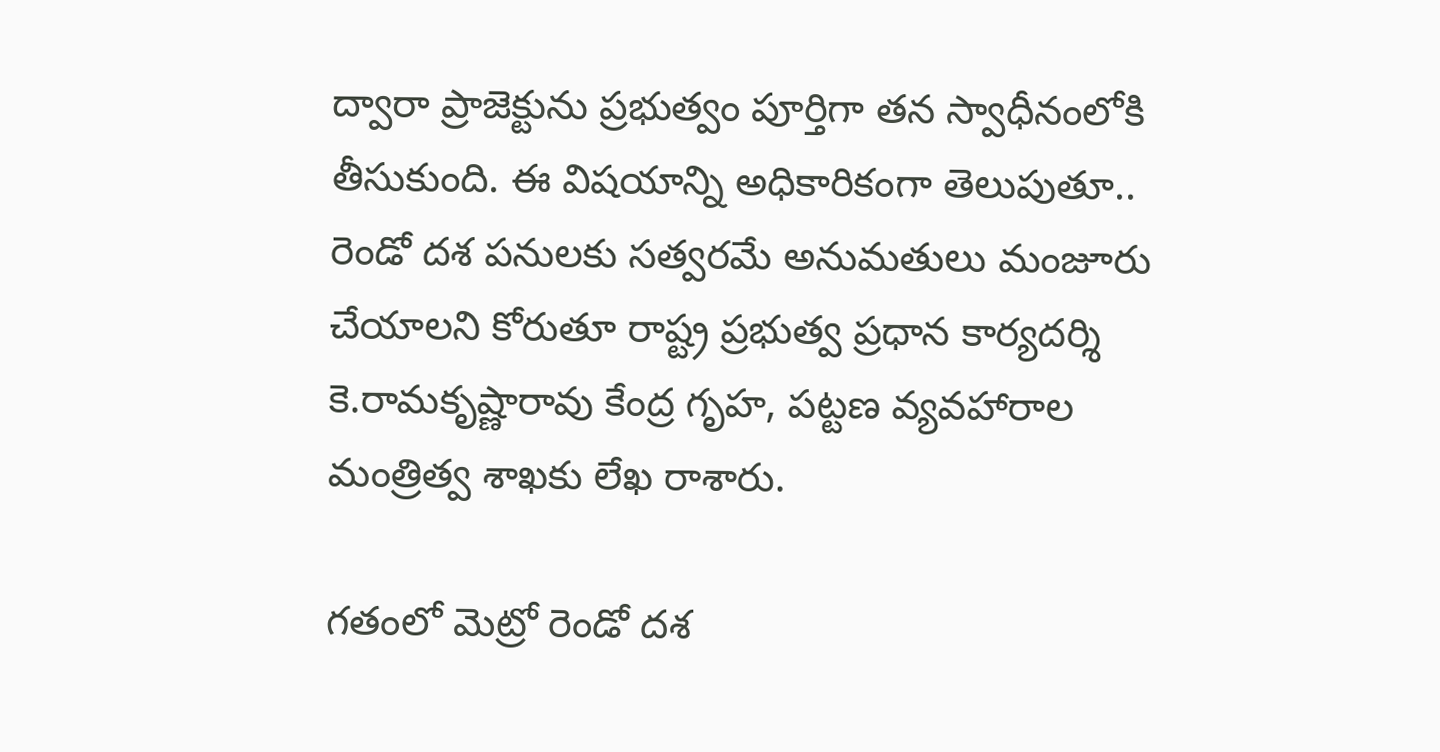ద్వారా ప్రాజెక్టును ప్రభుత్వం పూర్తిగా తన స్వాధీనంలోకి తీసుకుంది. ఈ విషయాన్ని అధికారికంగా తెలుపుతూ.. రెండో దశ పనులకు సత్వరమే అనుమతులు మంజూరు చేయాలని కోరుతూ రాష్ట్ర ప్రభుత్వ ప్రధాన కార్యదర్శి కె.రామకృష్ణారావు కేంద్ర గృహ, పట్టణ వ్యవహారాల మంత్రిత్వ శాఖకు లేఖ రాశారు.

గతంలో మెట్రో రెండో దశ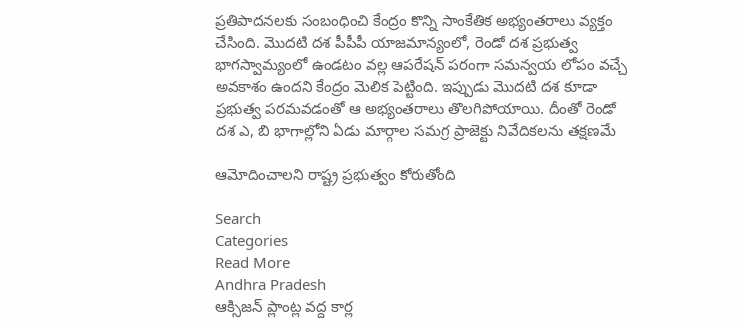ప్రతిపాదనలకు సంబంధించి కేంద్రం కొన్ని సాంకేతిక అభ్యంతరాలు వ్యక్తం చేసింది. మొదటి దశ పీపీపీ యాజమాన్యంలో, రెండో దశ ప్రభుత్వ భాగస్వామ్యంలో ఉండటం వల్ల ఆపరేషన్ పరంగా సమన్వయ లోపం వచ్చే అవకాశం ఉందని కేంద్రం మెలిక పెట్టింది. ఇప్పుడు మొదటి దశ కూడా ప్రభుత్వ పరమవడంతో ఆ అభ్యంతరాలు తొలగిపోయాయి. దీంతో రెండో దశ ఎ, బి భాగాల్లోని ఏడు మార్గాల సమగ్ర ప్రాజెక్టు నివేదికలను తక్షణమే

ఆమోదించాలని రాష్ట్ర ప్రభుత్వం కోరుతోంది

Search
Categories
Read More
Andhra Pradesh
ఆక్సిజన్ ప్లాంట్ల వద్ద కార్ల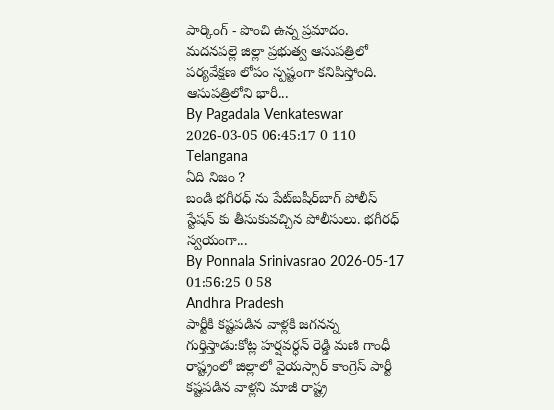పార్కింగ్ - పొంచి ఉన్న ప్రమాదం.
మదనపల్లె జిల్లా ప్రభుత్వ ఆసుపత్రిలో పర్యవేక్షణ లోపం స్పష్టంగా కనిపిస్తోంది. ఆసుపత్రిలోని భారీ...
By Pagadala Venkateswar 2026-03-05 06:45:17 0 110
Telangana
ఏది నిజం ?
బండి భగీరధ్ ను పేట్‌బషీర్‌బాగ్ పోలీస్ స్టేషన్ కు తీసుకువచ్చిన పోలీసులు. భగీరధ్ స్వయంగా...
By Ponnala Srinivasrao 2026-05-17 01:56:25 0 58
Andhra Pradesh
పార్టీకి కష్టపడిన వాళ్లకి జగనన్న గుర్తిస్తాడు:కోట్ల హర్షవర్ధన్ రెడ్డి మణి గాంధీ
రాష్ట్రంలో జిల్లాలో వైయస్సార్ కాంగ్రెస్ పార్టీ కష్టపడిన వాళ్లని మాజీ రాష్ట్ర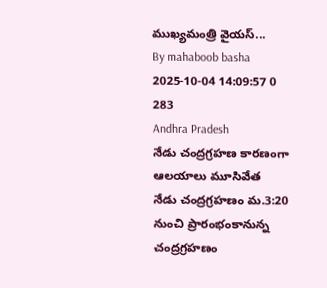ముఖ్యమంత్రి వైయస్...
By mahaboob basha 2025-10-04 14:09:57 0 283
Andhra Pradesh
నేడు చంద్రగ్రహణ కారణంగా ఆలయాలు మూసివేత
నేడు చంద్రగ్రహణం మ.3:20 నుంచి ప్రారంభంకానున్న చంద్రగ్రహణం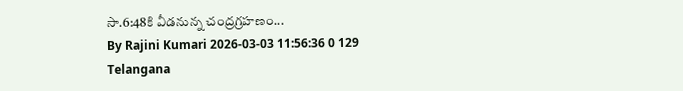సా.6:48కి వీడనున్న చంద్రగ్రహణం...
By Rajini Kumari 2026-03-03 11:56:36 0 129
Telangana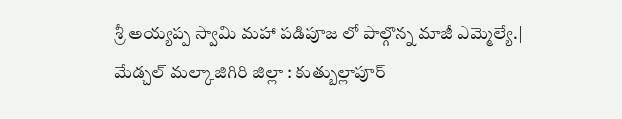శ్రీ అయ్యప్ప స్వామి మహా పడిపూజ లో పాల్గొన్న మాజీ ఎమ్మెల్యే.|
మేడ్చల్ మల్కాజిగిరి జిల్లా : కుత్బుల్లాపూర్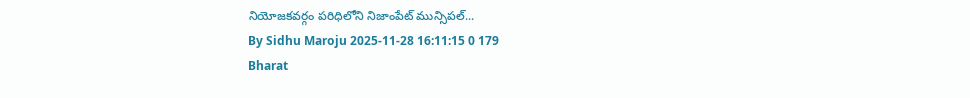నియోజకవర్గం పరిధిలోని నిజాంపేట్ మున్సిపల్...
By Sidhu Maroju 2025-11-28 16:11:15 0 179
Bharat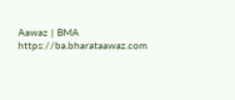Aawaz | BMA https://ba.bharataawaz.com